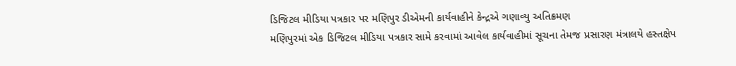ડિજિટલ મીડિયા પત્રકાર પર મણિપુર ડીએમની કાર્યવાહીને કેન્દ્રએ ગણાવ્યુ અતિક્રમણ
મણિપુરમાં એક ડિજિટલ મીડિયા પત્રકાર સામે કરવામાં આવેલ કાર્યવાહીમાં સૂચના તેમજ પ્રસારણ મંત્રાલયે હસ્તક્ષેપ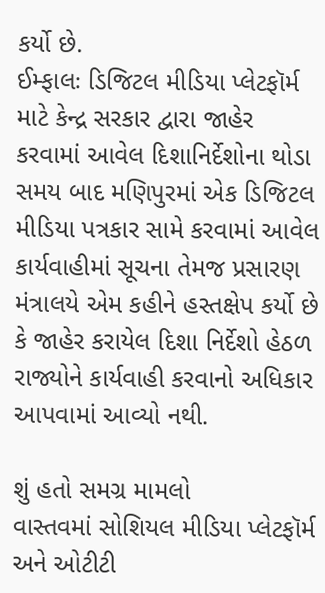કર્યો છે.
ઈમ્ફાલઃ ડિજિટલ મીડિયા પ્લેટફૉર્મ માટે કેન્દ્ર સરકાર દ્વારા જાહેર કરવામાં આવેલ દિશાનિર્દેશોના થોડા સમય બાદ મણિપુરમાં એક ડિજિટલ મીડિયા પત્રકાર સામે કરવામાં આવેલ કાર્યવાહીમાં સૂચના તેમજ પ્રસારણ મંત્રાલયે એમ કહીને હસ્તક્ષેપ કર્યો છે કે જાહેર કરાયેલ દિશા નિર્દેશો હેઠળ રાજ્યોને કાર્યવાહી કરવાનો અધિકાર આપવામાં આવ્યો નથી.

શું હતો સમગ્ર મામલો
વાસ્તવમાં સોશિયલ મીડિયા પ્લેટફૉર્મ અને ઓટીટી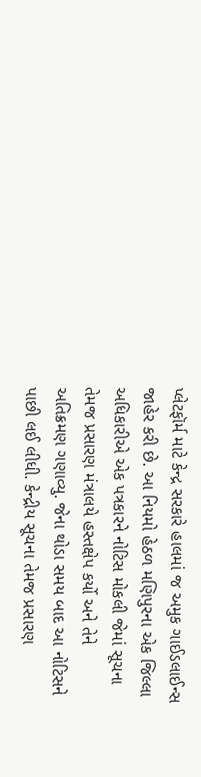પ્લેટફૉર્મ માટે કેન્દ્ર સરકારે હાલમાં જ અમુક ગાઈડલાઈન્સ જાહેર કરી છે. આ નિયમો હેઠળ મણિપુરના એક જિલ્લા અધિકારીએ એક પત્રકારને નોટિસ મોકલી જેમાં સૂચના તેમજ પ્રસારણ મંત્રાલયે હસ્તક્ષેપ કર્યો અને તેને અતિક્રમણ ગણાવ્યુ. જેના થોડા સમય બાદ આ નોટિસને પાછી લઈ લીધી. કેન્દ્રીય સૂચના તેમજ પ્રસારણ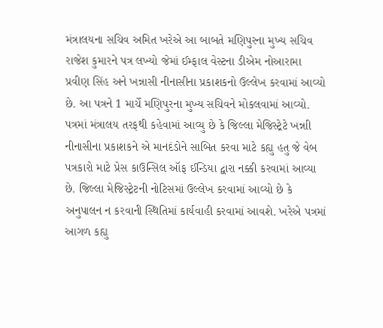મંત્રાલયના સચિવ અમિત ખરેએ આ બાબતે મણિપુરના મુખ્ય સચિવ રાજેશ કુમારને પત્ર લખ્યો જેમાં ઈમ્ફાલ વેસ્ટના ડીએમ નોઆરામા પ્રવીણ સિંહ અને ખન્નાસી નીનાસીના પ્રકાશકનો ઉલ્લેખ કરવામાં આવ્યો છે. આ પત્રને 1 માર્ચે મણિપુરના મુખ્ય સચિવને મોકલવામાં આવ્યો.
પત્રમાં મંત્રાલય તરફથી કહેવામાં આવ્યુ છે કે જિલ્લા મેજિસ્ટ્રેટે ખન્નાી નીનાસીના પ્રકાશકને એ માનદંડોને સાબિત કરવા માટે કહ્યુ હતુ જે વેબ પત્રકારો માટે પ્રેસ કાઉન્સિલ ઑફ ઈન્ડિયા દ્વારા નક્કી કરવામાં આવ્યા છે. જિલ્લા મેજિસ્ટ્રેટની નોટિસમાં ઉલ્લેખ કરવામાં આવ્યો છે કે અનુપાલન ન કરવાની સ્થિતિમાં કાર્યવાહી કરવામાં આવશે. ખરેએ પત્રમાં આગળ કહ્યુ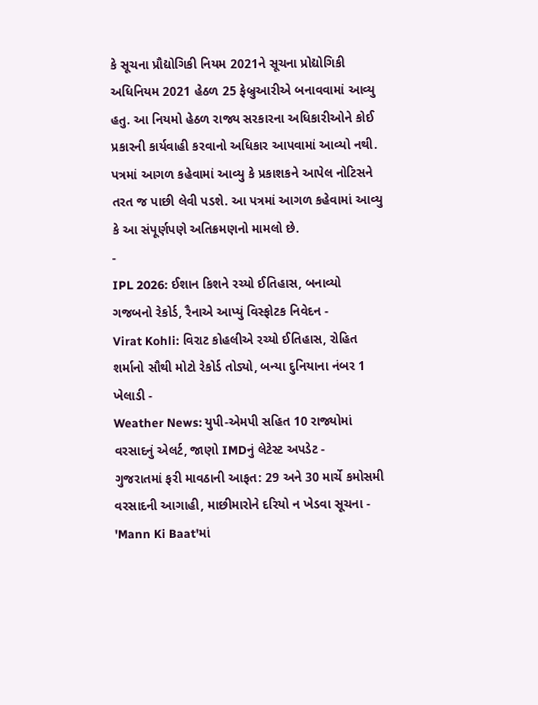કે સૂચના પ્રૌદ્યોગિકી નિયમ 2021ને સૂચના પ્રોદ્યોગિકી અધિનિયમ 2021 હેઠળ 25 ફેબ્રુઆરીએ બનાવવામાં આવ્યુ હતુ. આ નિયમો હેઠળ રાજ્ય સરકારના અધિકારીઓને કોઈ પ્રકારની કાર્યવાહી કરવાનો અધિકાર આપવામાં આવ્યો નથી. પત્રમાં આગળ કહેવામાં આવ્યુ કે પ્રકાશકને આપેલ નોટિસને તરત જ પાછી લેવી પડશે. આ પત્રમાં આગળ કહેવામાં આવ્યુ કે આ સંપૂર્ણપણે અતિક્રમણનો મામલો છે.
-
IPL 2026: ઈશાન કિશને રચ્યો ઈતિહાસ, બનાવ્યો ગજબનો રેકોર્ડ, રૈનાએ આપ્યું વિસ્ફોટક નિવેદન -
Virat Kohli: વિરાટ કોહલીએ રચ્યો ઈતિહાસ, રોહિત શર્માનો સૌથી મોટો રેકોર્ડ તોડ્યો, બન્યા દુનિયાના નંબર 1 ખેલાડી -
Weather News: યુપી-એમપી સહિત 10 રાજ્યોમાં વરસાદનું એલર્ટ, જાણો IMDનું લેટેસ્ટ અપડેટ -
ગુજરાતમાં ફરી માવઠાની આફત: 29 અને 30 માર્ચે કમોસમી વરસાદની આગાહી, માછીમારોને દરિયો ન ખેડવા સૂચના -
'Mann Ki Baat'માં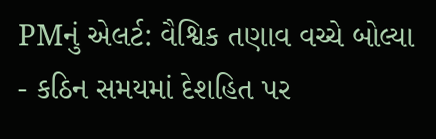PMનું એલર્ટ: વૈશ્વિક તણાવ વચ્ચે બોલ્યા - કઠિન સમયમાં દેશહિત પર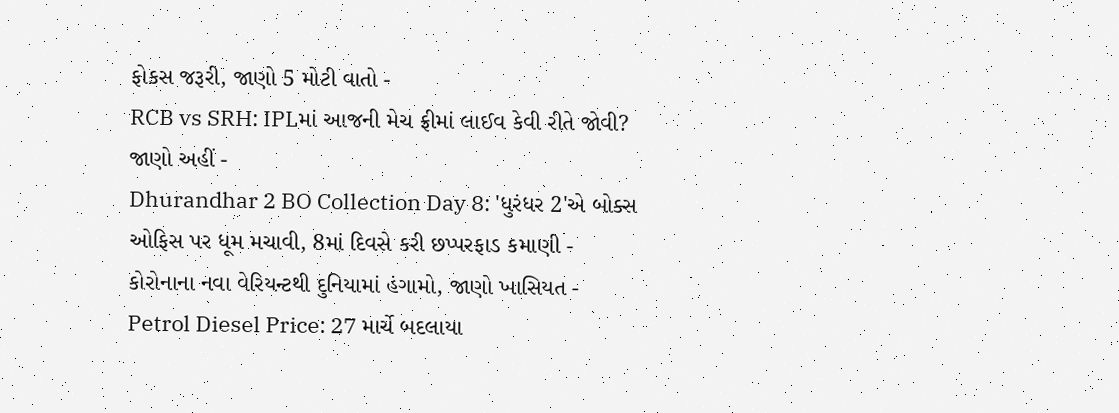ફોકસ જરૂરી, જાણો 5 મોટી વાતો -
RCB vs SRH: IPLમાં આજની મેચ ફ્રીમાં લાઈવ કેવી રીતે જોવી? જાણો અહીં -
Dhurandhar 2 BO Collection Day 8: 'ધુરંધર 2'એ બોક્સ ઓફિસ પર ધૂમ મચાવી, 8માં દિવસે કરી છપ્પરફાડ કમાણી -
કોરોનાના નવા વેરિયન્ટથી દુનિયામાં હંગામો, જાણો ખાસિયત -
Petrol Diesel Price: 27 માર્ચે બદલાયા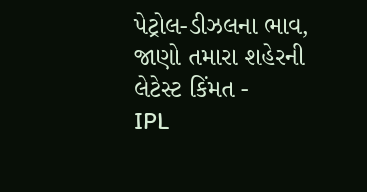પેટ્રોલ-ડીઝલના ભાવ, જાણો તમારા શહેરની લેટેસ્ટ કિંમત -
IPL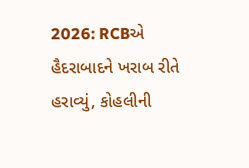2026: RCBએ હૈદરાબાદને ખરાબ રીતે હરાવ્યું, કોહલીની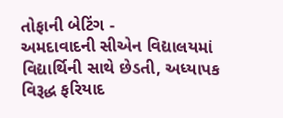તોફાની બેટિંગ -
અમદાવાદની સીએન વિદ્યાલયમાં વિદ્યાર્થિની સાથે છેડતી, અધ્યાપક વિરૂદ્ધ ફરિયાદ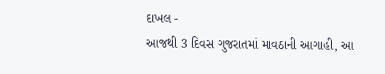દાખલ -
આજથી 3 દિવસ ગુજરાતમાં માવઠાની આગાહી, આ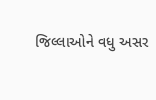જિલ્લાઓને વધુ અસર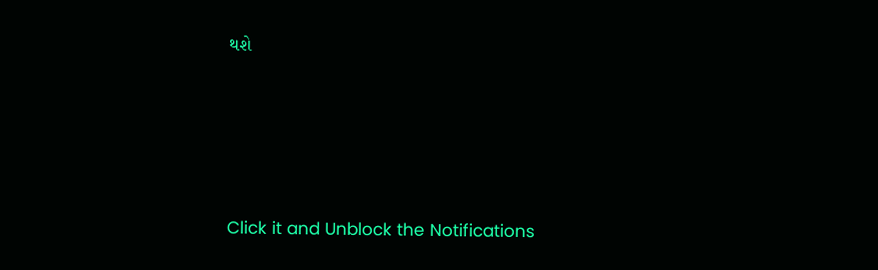થશે








Click it and Unblock the Notifications